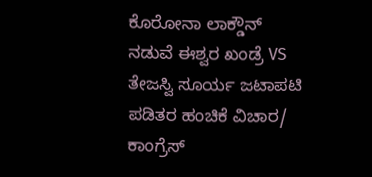ಕೊರೋನಾ ಲಾಕ್ಡೌನ್ ನಡುವೆ ಈಶ್ವರ ಖಂಡ್ರೆ VS ತೇಜಸ್ವಿ ಸೂರ್ಯ ಜಟಾಪಟಿ
ಪಡಿತರ ಹಂಚಿಕೆ ವಿಚಾರ/ ಕಾಂಗ್ರೆಸ್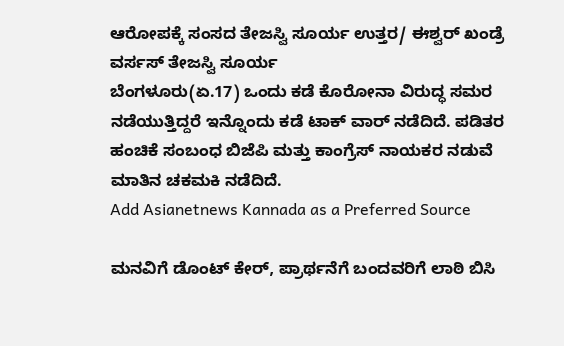ಆರೋಪಕ್ಕೆ ಸಂಸದ ತೇಜಸ್ವಿ ಸೂರ್ಯ ಉತ್ತರ/ ಈಶ್ವರ್ ಖಂಡ್ರೆ ವರ್ಸಸ್ ತೇಜಸ್ವಿ ಸೂರ್ಯ
ಬೆಂಗಳೂರು(ಏ.17) ಒಂದು ಕಡೆ ಕೊರೋನಾ ವಿರುದ್ಧ ಸಮರ ನಡೆಯುತ್ತಿದ್ದರೆ ಇನ್ನೊಂದು ಕಡೆ ಟಾಕ್ ವಾರ್ ನಡೆದಿದೆ. ಪಡಿತರ ಹಂಚಿಕೆ ಸಂಬಂಧ ಬಿಜೆಪಿ ಮತ್ತು ಕಾಂಗ್ರೆಸ್ ನಾಯಕರ ನಡುವೆ ಮಾತಿನ ಚಕಮಕಿ ನಡೆದಿದೆ.
Add Asianetnews Kannada as a Preferred Source

ಮನವಿಗೆ ಡೊಂಟ್ ಕೇರ್, ಪ್ರಾರ್ಥನೆಗೆ ಬಂದವರಿಗೆ ಲಾಠಿ ಬಿಸಿ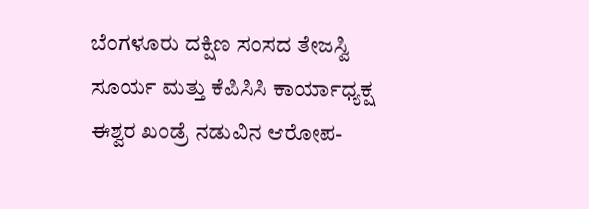ಬೆಂಗಳೂರು ದಕ್ಷಿಣ ಸಂಸದ ತೇಜಸ್ವಿ ಸೂರ್ಯ ಮತ್ತು ಕೆಪಿಸಿಸಿ ಕಾರ್ಯಾಧ್ಯಕ್ಷ ಈಶ್ವರ ಖಂಡ್ರೆ ನಡುವಿನ ಆರೋಪ-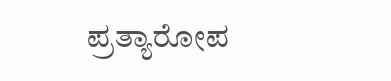ಪ್ರತ್ಯಾರೋಪ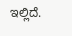ಇಲ್ಲಿದೆ.